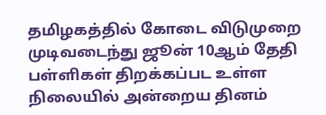தமிழகத்தில் கோடை விடுமுறை முடிவடைந்து ஜூன் 10ஆம் தேதி பள்ளிகள் திறக்கப்பட உள்ள நிலையில் அன்றைய தினம்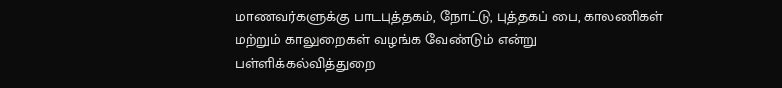மாணவர்களுக்கு பாடபுத்தகம், நோட்டு, புத்தகப் பை, காலணிகள் மற்றும் காலுறைகள் வழங்க வேண்டும் என்று பள்ளிக்கல்வித்துறை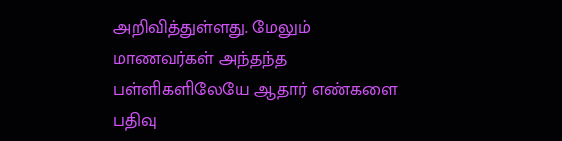அறிவித்துள்ளது. மேலும் மாணவர்கள் அந்தந்த பள்ளிகளிலேயே ஆதார் எண்களை பதிவு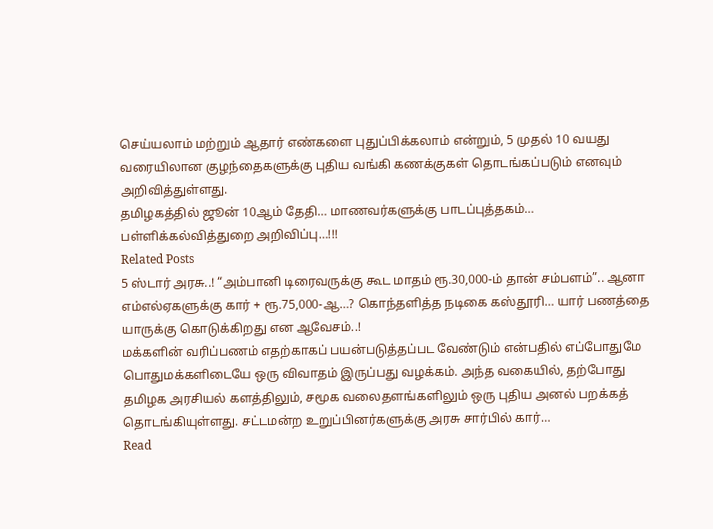செய்யலாம் மற்றும் ஆதார் எண்களை புதுப்பிக்கலாம் என்றும், 5 முதல் 10 வயது வரையிலான குழந்தைகளுக்கு புதிய வங்கி கணக்குகள் தொடங்கப்படும் எனவும் அறிவித்துள்ளது.
தமிழகத்தில் ஜூன் 10ஆம் தேதி… மாணவர்களுக்கு பாடப்புத்தகம்… பள்ளிக்கல்வித்துறை அறிவிப்பு…!!!
Related Posts
5 ஸ்டார் அரசு..! “அம்பானி டிரைவருக்கு கூட மாதம் ரூ.30,000-ம் தான் சம்பளம்”.. ஆனா எம்எல்ஏகளுக்கு கார் + ரூ.75,000-ஆ…? கொந்தளித்த நடிகை கஸ்தூரி… யார் பணத்தை யாருக்கு கொடுக்கிறது என ஆவேசம்..!
மக்களின் வரிப்பணம் எதற்காகப் பயன்படுத்தப்பட வேண்டும் என்பதில் எப்போதுமே பொதுமக்களிடையே ஒரு விவாதம் இருப்பது வழக்கம். அந்த வகையில், தற்போது தமிழக அரசியல் களத்திலும், சமூக வலைதளங்களிலும் ஒரு புதிய அனல் பறக்கத் தொடங்கியுள்ளது. சட்டமன்ற உறுப்பினர்களுக்கு அரசு சார்பில் கார்…
Read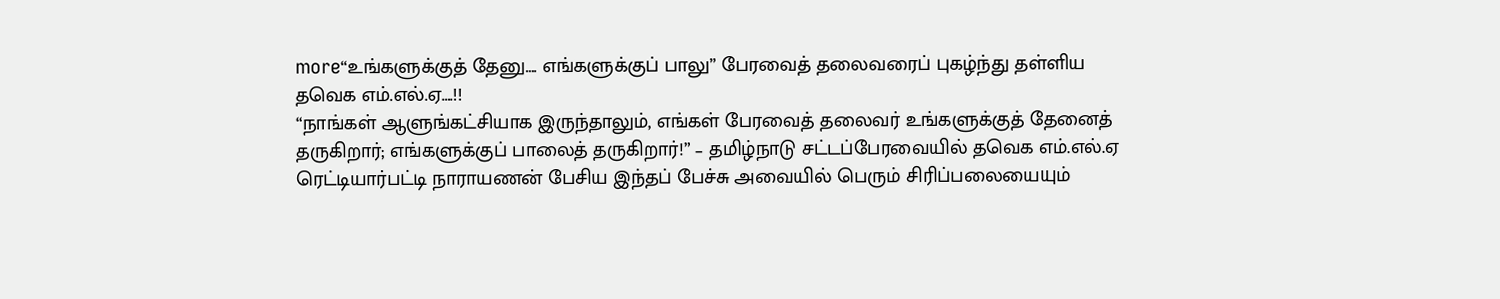more“உங்களுக்குத் தேனு…. எங்களுக்குப் பாலு” பேரவைத் தலைவரைப் புகழ்ந்து தள்ளிய தவெக எம்.எல்.ஏ….!!
“நாங்கள் ஆளுங்கட்சியாக இருந்தாலும், எங்கள் பேரவைத் தலைவர் உங்களுக்குத் தேனைத் தருகிறார்; எங்களுக்குப் பாலைத் தருகிறார்!” – தமிழ்நாடு சட்டப்பேரவையில் தவெக எம்.எல்.ஏ ரெட்டியார்பட்டி நாராயணன் பேசிய இந்தப் பேச்சு அவையில் பெரும் சிரிப்பலையையும்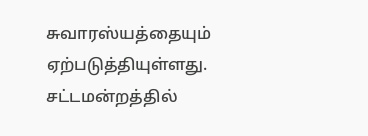சுவாரஸ்யத்தையும் ஏற்படுத்தியுள்ளது. சட்டமன்றத்தில்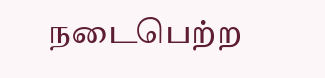நடைபெற்ற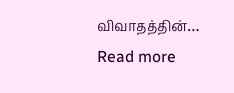விவாதத்தின்…
Read more